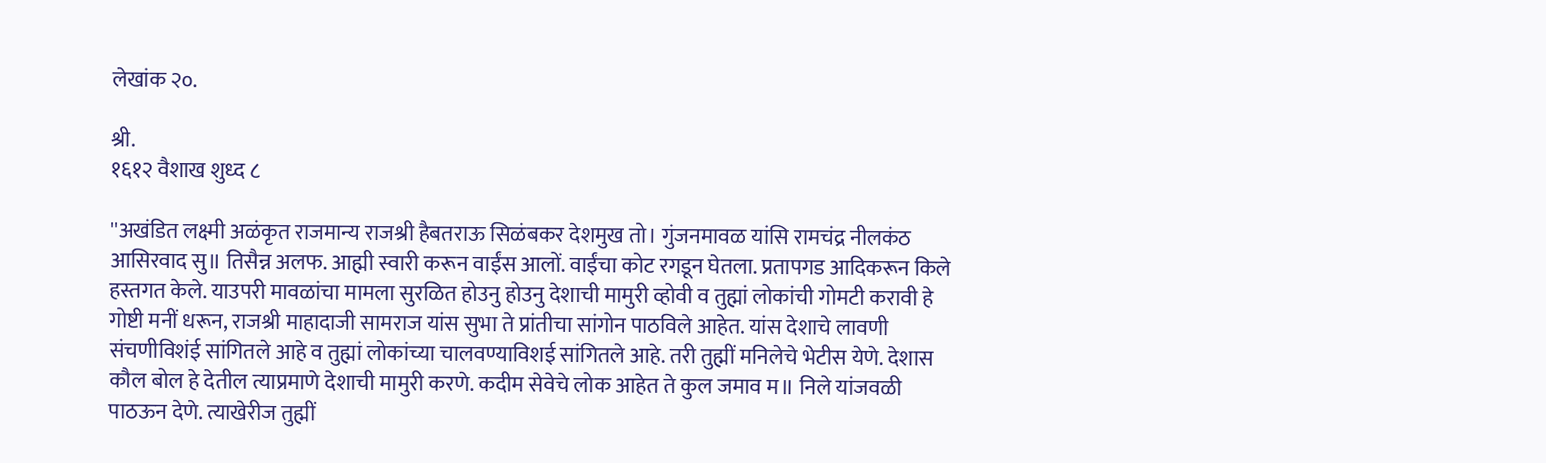लेखांक २०.

श्री.
१६१२ वैशाख शुध्द ८

''अखंडित लक्ष्मी अळंकृत राजमान्य राजश्री हैबतराऊ सिळंबकर देशमुख तो। गुंजनमावळ यांसि रामचंद्र नीलकंठ आसिरवाद सु॥ तिसैन्न अलफ. आह्मी स्वारी करून वाईंस आलों. वाईंचा कोट रगडून घेतला. प्रतापगड आदिकरून किले हस्तगत केले. याउपरी मावळांचा मामला सुरळित होउनु होउनु देशाची मामुरी व्होवी व तुह्मां लोकांची गोमटी करावी हे गोष्टी मनीं धरून, राजश्री माहादाजी सामराज यांस सुभा ते प्रांतीचा सांगोन पाठविले आहेत. यांस देशाचे लावणी संचणीविशंई सांगितले आहे व तुह्मां लोकांच्या चालवण्याविशई सांगितले आहे. तरी तुह्मीं मनिलेचे भेटीस येणे. देशास कौल बोल हे देतील त्याप्रमाणे देशाची मामुरी करणे. कदीम सेवेचे लोक आहेत ते कुल जमाव म॥ निले यांजवळी पाठऊन देणे. त्याखेरीज तुह्मीं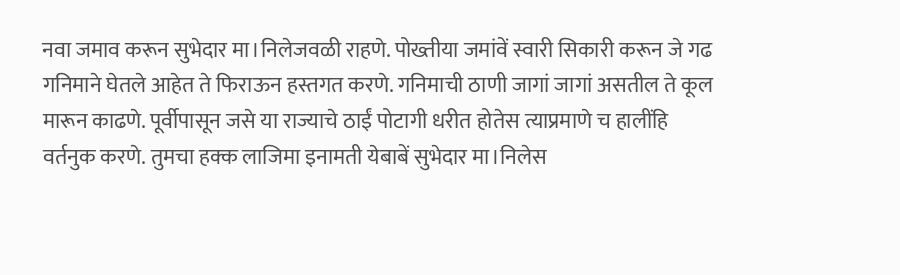नवा जमाव करून सुभेदार मा।निलेजवळी राहणे. पोख्तीया जमांवें स्वारी सिकारी करून जे गढ गनिमाने घेतले आहेत ते फिराऊन हस्तगत करणे. गनिमाची ठाणी जागां जागां असतील ते कूल मारून काढणे. पूर्वीपासून जसे या राज्याचे ठाईं पोटागी धरीत होतेस त्याप्रमाणे च हालींहि वर्तनुक करणे. तुमचा हक्क लाजिमा इनामती येबाबें सुभेदार मा।निलेस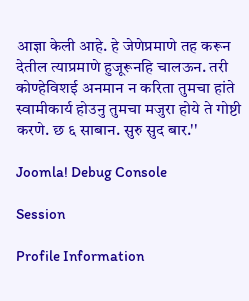आज्ञा केली आहे. हे जेणेप्रमाणे तह करून देतील त्याप्रमाणे हुजूरूनहि चालऊन. तरी कोण्हेविशई अनमान न करिता तुमचा हांते स्वामीकार्य होउनु तुमचा मजुरा होये ते गोष्टी करणे. छ ६ साबान. सुरु सुद बार.''

Joomla! Debug Console

Session

Profile Information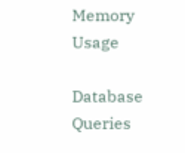Memory Usage

Database Queries